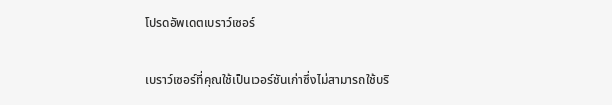โปรดอัพเดตเบราว์เซอร์

เบราว์เซอร์ที่คุณใช้เป็นเวอร์ชันเก่าซึ่งไม่สามารถใช้บริ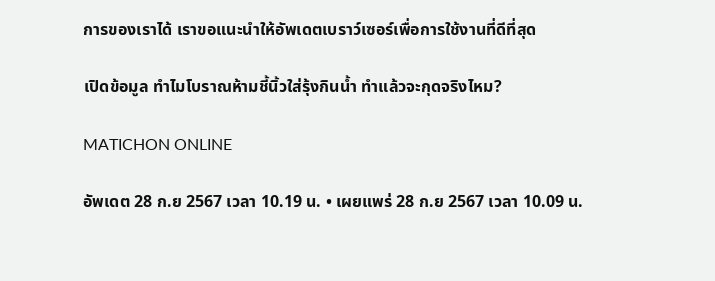การของเราได้ เราขอแนะนำให้อัพเดตเบราว์เซอร์เพื่อการใช้งานที่ดีที่สุด

เปิดข้อมูล ทำไมโบราณห้ามชี้นิ้วใส่รุ้งกินน้ำ ทำแล้วจะกุดจริงไหม?

MATICHON ONLINE

อัพเดต 28 ก.ย 2567 เวลา 10.19 น. • เผยแพร่ 28 ก.ย 2567 เวลา 10.09 น.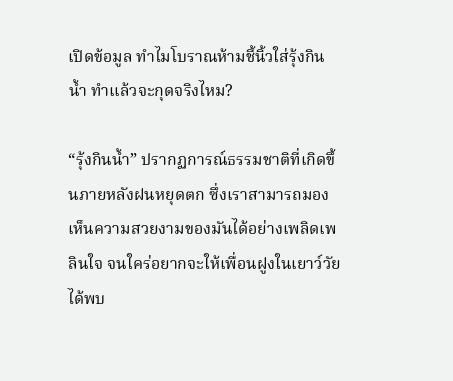เปิดข้อมูล ทำไมโบราณห้ามชี้นิ้วใส่รุ้งกินน้ำ ทำแล้วจะกุดจริงไหม?

“รุ้งกินน้ำ” ปรากฏการณ์ธรรมชาติที่เกิดขึ้นภายหลังฝนหยุดตก ซึ่งเราสามารถมองเห็นความสวยงามของมันได้อย่างเพลิดเพลินใจ จนใคร่อยากจะให้เพื่อนฝูงในเยาว์วัยได้พบ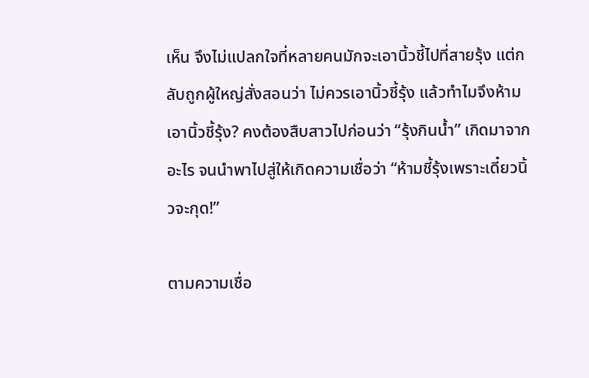เห็น จึงไม่แปลกใจที่หลายคนมักจะเอานิ้วชี้ไปที่สายรุ้ง แต่กลับถูกผู้ใหญ่สั่งสอนว่า ไม่ควรเอานิ้วชี้รุ้ง แล้วทำไมจึงห้ามเอานิ้วชี้รุ้ง? คงต้องสืบสาวไปก่อนว่า “รุ้งกินน้ำ” เกิดมาจากอะไร จนนำพาไปสู่ให้เกิดความเชื่อว่า “ห้ามชี้รุ้งเพราะเดี๋ยวนิ้วจะกุด!”

ตามความเชื่อ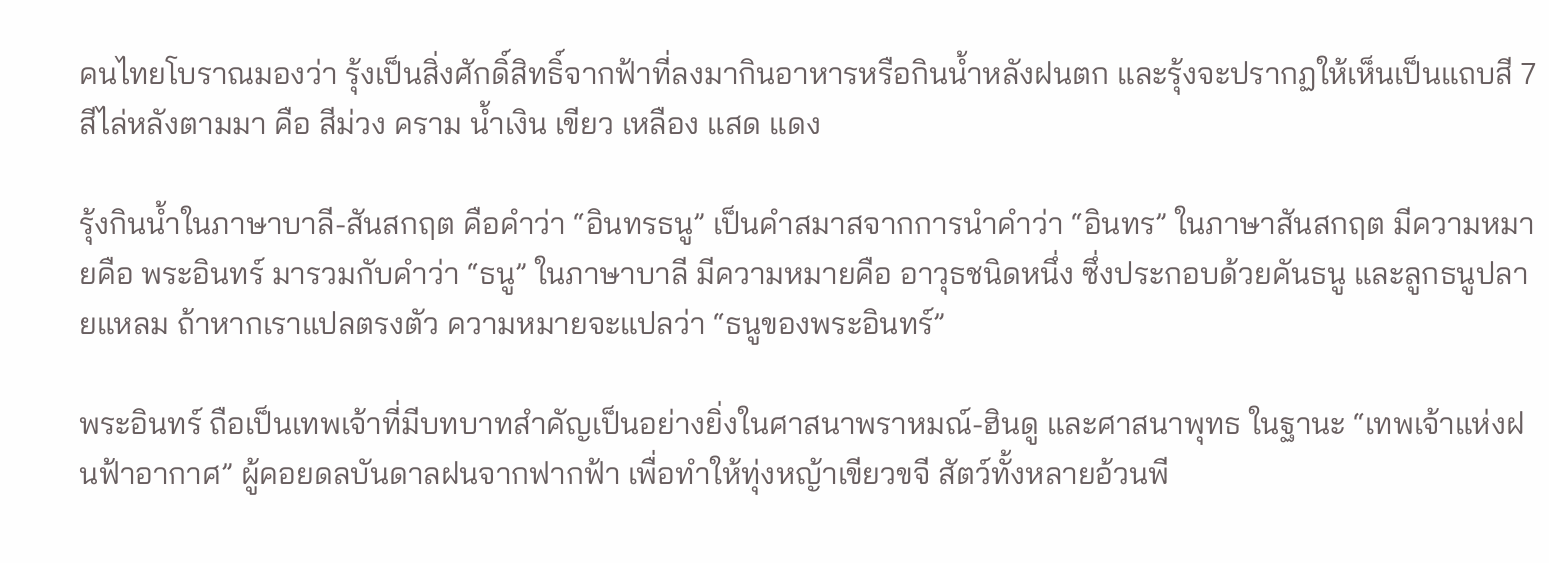คนไทยโบราณมองว่า รุ้งเป็นสิ่งศักดิ์สิทธิ์จากฟ้าที่ลงมากินอาหารหรือกินน้ำหลังฝนตก และรุ้งจะปรากฏให้เห็นเป็นแถบสี 7 สีไล่หลังตามมา คือ สีม่วง คราม น้ำเงิน เขียว เหลือง แสด แดง

รุ้งกินน้ำในภาษาบาลี-สันสกฤต คือคำว่า “อินทรธนู” เป็นคำสมาสจากการนำคำว่า “อินทร” ในภาษาสันสกฤต มีความหมายคือ พระอินทร์ มารวมกับคำว่า “ธนู” ในภาษาบาลี มีความหมายคือ อาวุธชนิดหนึ่ง ซึ่งประกอบด้วยคันธนู และลูกธนูปลายแหลม ถ้าหากเราแปลตรงตัว ความหมายจะแปลว่า “ธนูของพระอินทร์”

พระอินทร์ ถือเป็นเทพเจ้าที่มีบทบาทสำคัญเป็นอย่างยิ่งในศาสนาพราหมณ์-ฮินดู และศาสนาพุทธ ในฐานะ “เทพเจ้าแห่งฝนฟ้าอากาศ” ผู้คอยดลบันดาลฝนจากฟากฟ้า เพื่อทำให้ทุ่งหญ้าเขียวขจี สัตว์ทั้งหลายอ้วนพี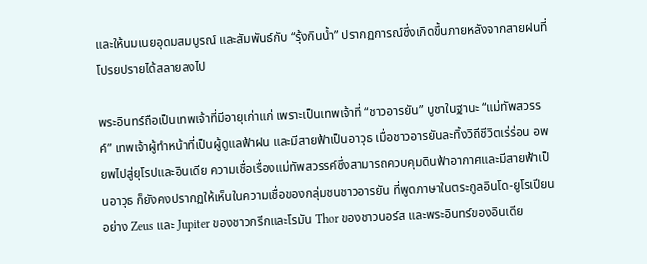และให้นมเนยอุดมสมบูรณ์ และสัมพันธ์กับ “รุ้งกินน้ำ” ปรากฏการณ์ซึ่งเกิดขึ้นภายหลังจากสายฝนที่โปรยปรายได้สลายลงไป

พระอินทร์ถือเป็นเทพเจ้าที่มีอายุเก่าแก่ เพราะเป็นเทพเจ้าที่ “ชาวอารยัน” บูชาในฐานะ “แม่ทัพสวรรค์” เทพเจ้าผู้ทำหน้าที่เป็นผู้ดูแลฟ้าฝน และมีสายฟ้าเป็นอาวุธ เมื่อชาวอารยันละทิ้งวิถีชีวิตเร่ร่อน อพยพไปสู่ยุโรปและอินเดีย ความเชื่อเรื่องแม่ทัพสวรรค์ซึ่งสามารถควบคุมดินฟ้าอากาศและมีสายฟ้าเป็นอาวุธ ก็ยังคงปรากฏให้เห็นในความเชื่อของกลุ่มชนชาวอารยัน ที่พูดภาษาในตระกูลอินโด-ยูโรเปียน อย่าง Zeus และ Jupiter ของชาวกรีกและโรมัน Thor ของชาวนอร์ส และพระอินทร์ของอินเดีย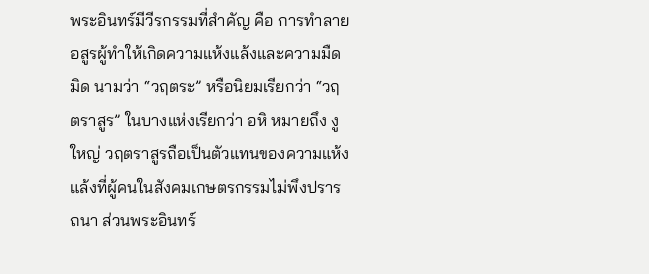พระอินทร์มีวีรกรรมที่สำคัญ คือ การทำลายอสูรผู้ทำให้เกิดความแห้งแล้งและความมืดมิด นามว่า “วฤตระ” หรือนิยมเรียกว่า “วฤตราสูร” ในบางแห่งเรียกว่า อหิ หมายถึง งูใหญ่ วฤตราสูรถือเป็นตัวแทนของความแห้งแล้งที่ผู้คนในสังคมเกษตรกรรมไม่พึงปรารถนา ส่วนพระอินทร์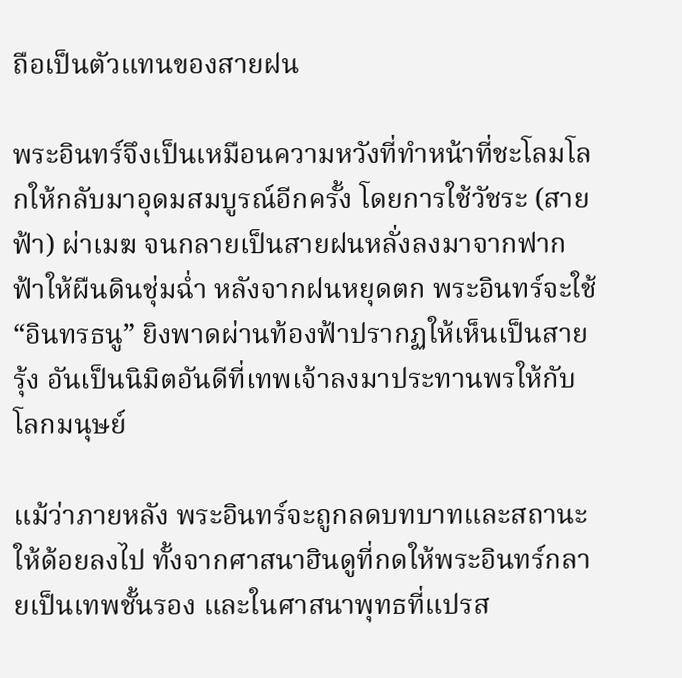ถือเป็นตัวแทนของสายฝน

พระอินทร์จึงเป็นเหมือนความหวังที่ทำหน้าที่ชะโลมโลกให้กลับมาอุดมสมบูรณ์อีกครั้ง โดยการใช้วัชระ (สายฟ้า) ผ่าเมฆ จนกลายเป็นสายฝนหลั่งลงมาจากฟากฟ้าให้ผืนดินชุ่มฉ่ำ หลังจากฝนหยุดตก พระอินทร์จะใช้ “อินทรธนู” ยิงพาดผ่านท้องฟ้าปรากฏให้เห็นเป็นสายรุ้ง อันเป็นนิมิตอันดีที่เทพเจ้าลงมาประทานพรให้กับโลกมนุษย์

แม้ว่าภายหลัง พระอินทร์จะถูกลดบทบาทและสถานะให้ด้อยลงไป ทั้งจากศาสนาฮินดูที่กดให้พระอินทร์กลายเป็นเทพชั้นรอง และในศาสนาพุทธที่แปรส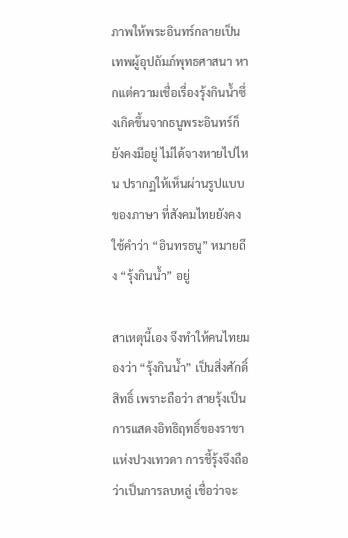ภาพให้พระอินทร์กลายเป็นเทพผู้อุปถัมภ์พุทธศาสนา หากแต่ความเชื่อเรื่องรุ้งกินน้ำซึ่งเกิดขึ้นจากธนูพระอินทร์ก็ยังคงมีอยู่ ไม่ได้จางหายไปไหน ปรากฏให้เห็นผ่านรูปแบบของภาษา ที่สังคมไทยยังคงใช้คำว่า “อินทรธนู” หมายถึง “รุ้งกินน้ำ” อยู่

สาเหตุนี้เอง จึงทำให้คนไทยมองว่า “รุ้งกินน้ำ” เป็นสิ่งศักดิ์สิทธิ์ เพราะถือว่า สายรุ้งเป็นการแสดงอิทธิฤทธิ์ของราชาแห่งปวงเทวดา การชี้รุ้งจึงถือว่าเป็นการลบหลู่ เชื่อว่าจะ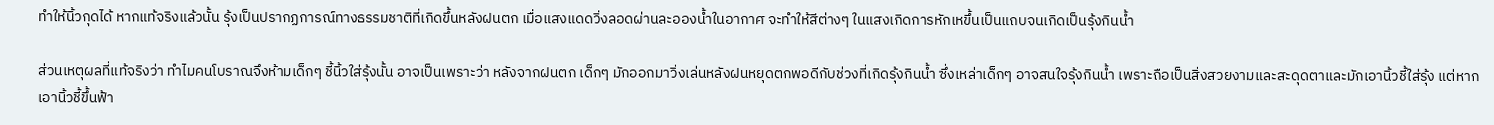ทำให้นิ้วกุดได้ หากแท้จริงแล้วนั้น รุ้งเป็นปรากฏการณ์ทางธรรมชาติที่เกิดขึ้นหลังฝนตก เมื่อแสงแดดวิ่งลอดผ่านละอองน้ำในอากาศ จะทำให้สีต่างๆ ในแสงเกิดการหักเหขึ้นเป็นแถบจนเกิดเป็นรุ้งกินน้ำ

ส่วนเหตุผลที่แท้จริงว่า ทำไมคนโบราณจึงห้ามเด็กๆ ชี้นิ้วใส่รุ้งนั้น อาจเป็นเพราะว่า หลังจากฝนตก เด็กๆ มักออกมาวิ่งเล่นหลังฝนหยุดตกพอดีกับช่วงที่เกิดรุ้งกินน้ำ ซึ่งเหล่าเด็กๆ อาจสนใจรุ้งกินน้ำ เพราะถือเป็นสิ่งสวยงามและสะดุดตาและมักเอานิ้วชี้ใส่รุ้ง แต่หากเอานิ้วชี้ขึ้นฟ้า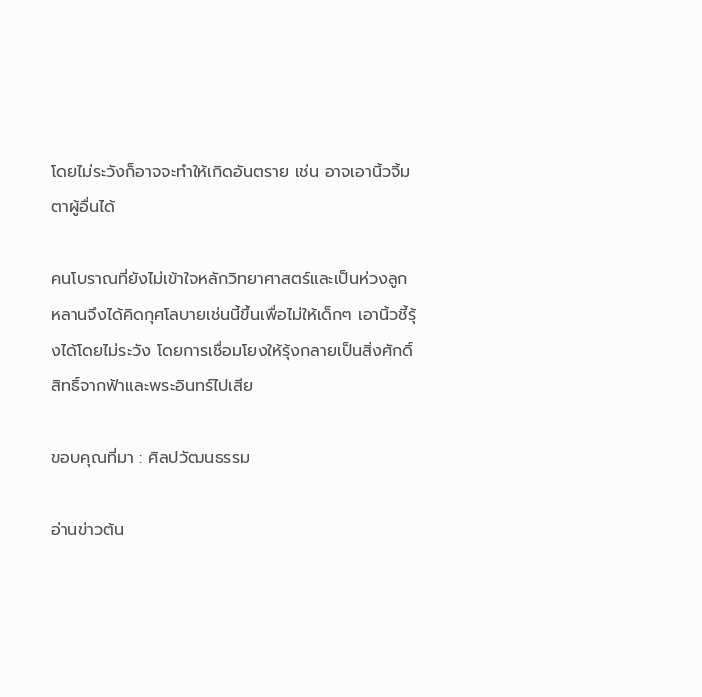โดยไม่ระวังก็อาจจะทำให้เกิดอันตราย เช่น อาจเอานิ้วจิ้มตาผู้อื่นได้

คนโบราณที่ยังไม่เข้าใจหลักวิทยาศาสตร์และเป็นห่วงลูกหลานจึงได้คิดกุศโลบายเช่นนี้ขึ้นเพื่อไม่ให้เด็กๆ เอานิ้วชี้รุ้งได้โดยไม่ระวัง โดยการเชื่อมโยงให้รุ้งกลายเป็นสิ่งศักดิ์สิทธิ์จากฟ้าและพระอินทร์ไปเสีย

ขอบคุณที่มา : ศิลปวัฒนธรรม

อ่านข่าวต้น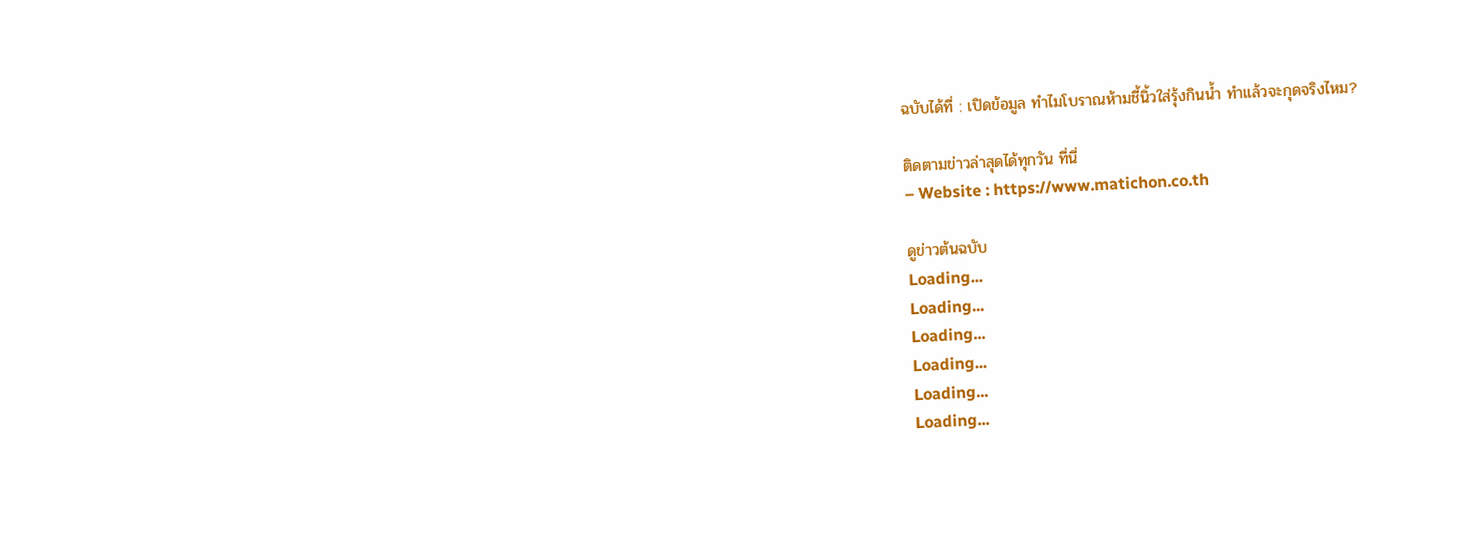ฉบับได้ที่ : เปิดข้อมูล ทำไมโบราณห้ามชี้นิ้วใส่รุ้งกินน้ำ ทำแล้วจะกุดจริงไหม?

ติดตามข่าวล่าสุดได้ทุกวัน ที่นี่
– Website : https://www.matichon.co.th

ดูข่าวต้นฉบับ
Loading...
Loading...
Loading...
Loading...
Loading...
Loading...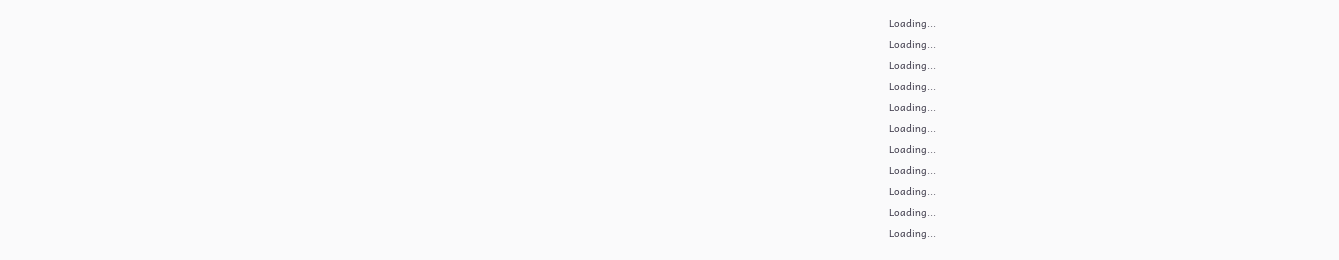Loading...
Loading...
Loading...
Loading...
Loading...
Loading...
Loading...
Loading...
Loading...
Loading...
Loading...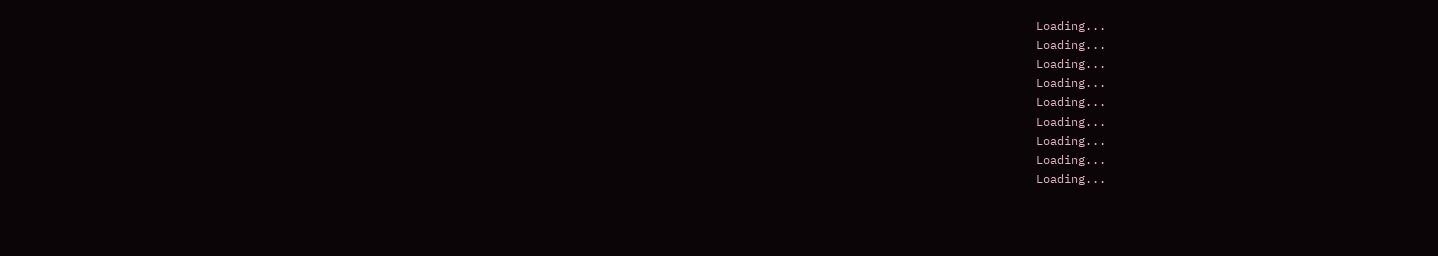Loading...
Loading...
Loading...
Loading...
Loading...
Loading...
Loading...
Loading...
Loading...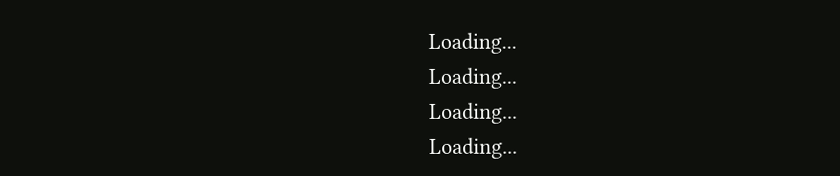Loading...
Loading...
Loading...
Loading...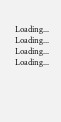Loading...
Loading...
Loading...
Loading...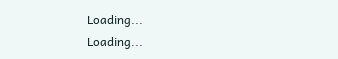Loading...
Loading...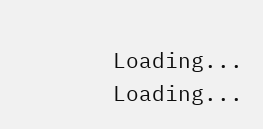Loading...
Loading...